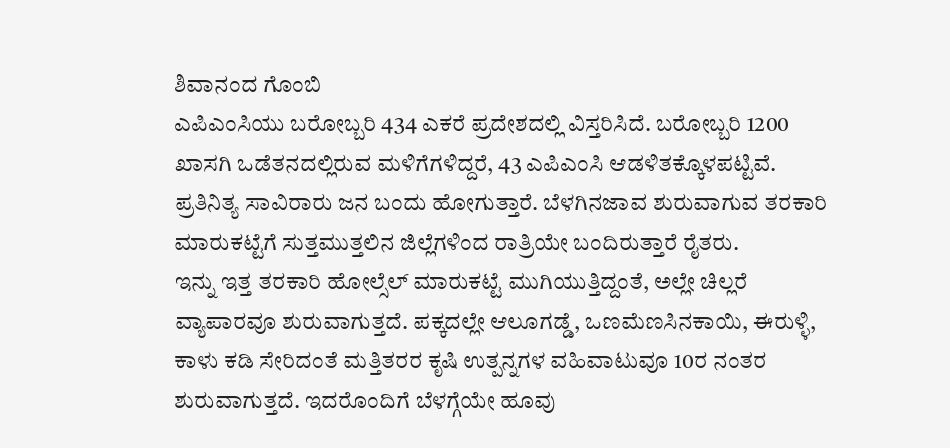ಶಿವಾನಂದ ಗೊಂಬಿ
ಎಪಿಎಂಸಿಯು ಬರೋಬ್ಬರಿ 434 ಎಕರೆ ಪ್ರದೇಶದಲ್ಲಿ ವಿಸ್ತರಿಸಿದೆ. ಬರೋಬ್ಬರಿ 1200 ಖಾಸಗಿ ಒಡೆತನದಲ್ಲಿರುವ ಮಳಿಗೆಗಳಿದ್ದರೆ, 43 ಎಪಿಎಂಸಿ ಆಡಳಿತಕ್ಕೊಳಪಟ್ಟಿವೆ. ಪ್ರತಿನಿತ್ಯ ಸಾವಿರಾರು ಜನ ಬಂದು ಹೋಗುತ್ತಾರೆ. ಬೆಳಗಿನಜಾವ ಶುರುವಾಗುವ ತರಕಾರಿ ಮಾರುಕಟ್ಟೆಗೆ ಸುತ್ತಮುತ್ತಲಿನ ಜಿಲ್ಲೆಗಳಿಂದ ರಾತ್ರಿಯೇ ಬಂದಿರುತ್ತಾರೆ ರೈತರು.
ಇನ್ನು ಇತ್ತ ತರಕಾರಿ ಹೋಲ್ಸೆಲ್ ಮಾರುಕಟ್ಟೆ ಮುಗಿಯುತ್ತಿದ್ದಂತೆ, ಅಲ್ಲೇ ಚಿಲ್ಲರೆ ವ್ಯಾಪಾರವೂ ಶುರುವಾಗುತ್ತದೆ. ಪಕ್ಕದಲ್ಲೇ ಆಲೂಗಡ್ಡೆ, ಒಣಮೆಣಸಿನಕಾಯಿ, ಈರುಳ್ಳಿ, ಕಾಳು ಕಡಿ ಸೇರಿದಂತೆ ಮತ್ತಿತರರ ಕೃಷಿ ಉತ್ಪನ್ನಗಳ ವಹಿವಾಟುವೂ 10ರ ನಂತರ ಶುರುವಾಗುತ್ತದೆ. ಇದರೊಂದಿಗೆ ಬೆಳಗ್ಗೆಯೇ ಹೂವು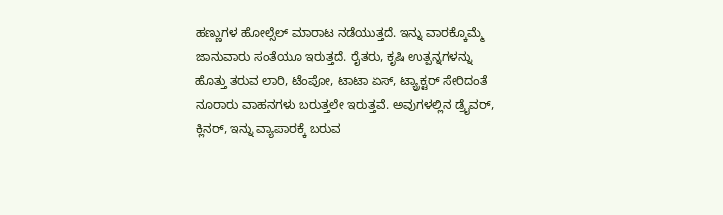ಹಣ್ಣುಗಳ ಹೋಲ್ಸೆಲ್ ಮಾರಾಟ ನಡೆಯುತ್ತದೆ. ಇನ್ನು ವಾರಕ್ಕೊಮ್ಮೆ ಜಾನುವಾರು ಸಂತೆಯೂ ಇರುತ್ತದೆ. ರೈತರು, ಕೃಷಿ ಉತ್ಪನ್ನಗಳನ್ನು ಹೊತ್ತು ತರುವ ಲಾರಿ, ಟೆಂಪೋ, ಟಾಟಾ ಏಸ್, ಟ್ಯ್ರಾಕ್ಟರ್ ಸೇರಿದಂತೆ ನೂರಾರು ವಾಹನಗಳು ಬರುತ್ತಲೇ ಇರುತ್ತವೆ. ಅವುಗಳಲ್ಲಿನ ಡ್ರೈವರ್, ಕ್ಲಿನರ್, ಇನ್ನು ವ್ಯಾಪಾರಕ್ಕೆ ಬರುವ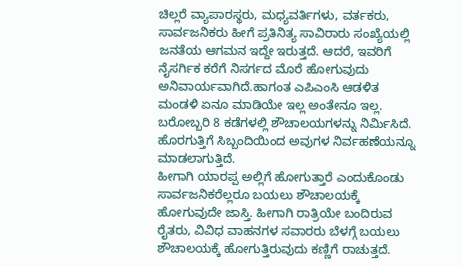ಚಿಲ್ಲರೆ ವ್ಯಾಪಾರಸ್ಥರು, ಮಧ್ಯವರ್ತಿಗಳು, ವರ್ತಕರು, ಸಾರ್ವಜನಿಕರು ಹೀಗೆ ಪ್ರತಿನಿತ್ಯ ಸಾವಿರಾರು ಸಂಖ್ಯೆಯಲ್ಲಿ ಜನತೆಯ ಆಗಮನ ಇದ್ದೇ ಇರುತ್ತದೆ. ಆದರೆ, ಇವರಿಗೆ ನೈಸರ್ಗಿಕ ಕರೆಗೆ ನಿಸರ್ಗದ ಮೊರೆ ಹೋಗುವುದು ಅನಿವಾರ್ಯವಾಗಿದೆ.ಹಾಗಂತ ಎಪಿಎಂಸಿ ಆಡಳಿತ ಮಂಡಳಿ ಏನೂ ಮಾಡಿಯೇ ಇಲ್ಲ ಅಂತೇನೂ ಇಲ್ಲ. ಬರೋಬ್ಬರಿ 8 ಕಡೆಗಳಲ್ಲಿ ಶೌಚಾಲಯಗಳನ್ನು ನಿರ್ಮಿಸಿದೆ. ಹೊರಗುತ್ತಿಗೆ ಸಿಬ್ಬಂದಿಯಿಂದ ಅವುಗಳ ನಿರ್ವಹಣೆಯನ್ನೂ ಮಾಡಲಾಗುತ್ತಿದೆ.
ಹೀಗಾಗಿ ಯಾರಪ್ಪ ಅಲ್ಲಿಗೆ ಹೋಗುತ್ತಾರೆ ಎಂದುಕೊಂಡು ಸಾರ್ವಜನಿಕರೆಲ್ಲರೂ ಬಯಲು ಶೌಚಾಲಯಕ್ಕೆ ಹೋಗುವುದೇ ಜಾಸ್ತಿ. ಹೀಗಾಗಿ ರಾತ್ರಿಯೇ ಬಂದಿರುವ ರೈತರು, ವಿವಿಧ ವಾಹನಗಳ ಸವಾರರು ಬೆಳಗ್ಗೆ ಬಯಲು ಶೌಚಾಲಯಕ್ಕೆ ಹೋಗುತ್ತಿರುವುದು ಕಣ್ಣಿಗೆ ರಾಚುತ್ತದೆ.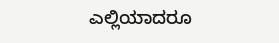ಎಲ್ಲಿಯಾದರೂ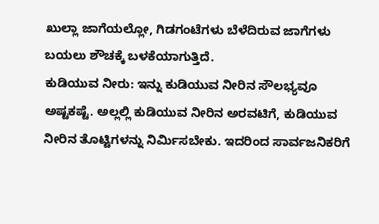ಖುಲ್ಲಾ ಜಾಗೆಯಲ್ಲೋ, ಗಿಡಗಂಟೆಗಳು ಬೆಳೆದಿರುವ ಜಾಗೆಗಳು ಬಯಲು ಶೌಚಕ್ಕೆ ಬಳಕೆಯಾಗುತ್ತಿದೆ.
ಕುಡಿಯುವ ನೀರು: ಇನ್ನು ಕುಡಿಯುವ ನೀರಿನ ಸೌಲಭ್ಯವೂ ಅಷ್ಟಕಷ್ಟೆ. ಅಲ್ಲಲ್ಲಿ ಕುಡಿಯುವ ನೀರಿನ ಅರವಟಿಗೆ, ಕುಡಿಯುವ ನೀರಿನ ತೊಟ್ಟಿಗಳನ್ನು ನಿರ್ಮಿಸಬೇಕು. ಇದರಿಂದ ಸಾರ್ವಜನಿಕರಿಗೆ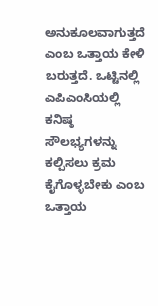ಅನುಕೂಲವಾಗುತ್ತದೆ ಎಂಬ ಒತ್ತಾಯ ಕೇಳಿ ಬರುತ್ತದೆ. ಒಟ್ಟಿನಲ್ಲಿ ಎಪಿಎಂಸಿಯಲ್ಲಿ ಕನಿಷ್ಠ ಸೌಲಭ್ಯಗಳನ್ನು ಕಲ್ಪಿಸಲು ಕ್ರಮ ಕೈಗೊಳ್ಳಬೇಕು ಎಂಬ ಒತ್ತಾಯ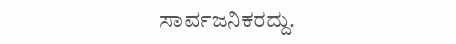ಸಾರ್ವಜನಿಕರದ್ದು.